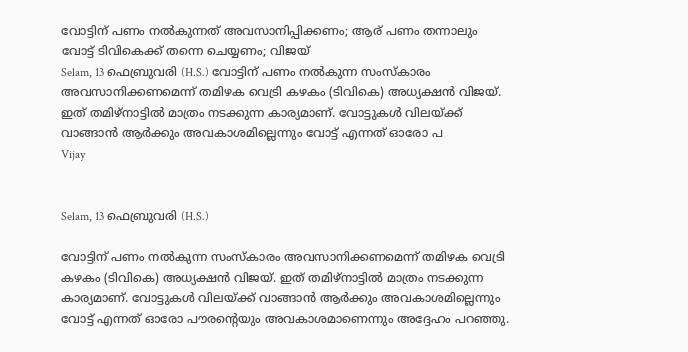വോട്ടിന് പണം നല്‍കുന്നത് അവസാനിപ്പിക്കണം; ആര് പണം തന്നാലും വോട്ട് ടിവികെക്ക് തന്നെ ചെയ്യണം; വിജയ്
Selam, 13 ഫെബ്രുവരി (H.S.) വോട്ടിന് പണം നല്‍കുന്ന സംസ്‌കാരം അവസാനിക്കണമെന്ന് തമിഴക വെട്രി കഴകം (ടിവികെ) അധ്യക്ഷന്‍ വിജയ്. ഇത് തമിഴ്‌നാട്ടില്‍ മാത്രം നടക്കുന്ന കാര്യമാണ്. വോട്ടുകള്‍ വിലയ്ക്ക് വാങ്ങാന്‍ ആര്‍ക്കും അവകാശമില്ലെന്നും വോട്ട് എന്നത് ഓരോ പ
Vijay


Selam, 13 ഫെബ്രുവരി (H.S.)

വോട്ടിന് പണം നല്‍കുന്ന സംസ്‌കാരം അവസാനിക്കണമെന്ന് തമിഴക വെട്രി കഴകം (ടിവികെ) അധ്യക്ഷന്‍ വിജയ്. ഇത് തമിഴ്‌നാട്ടില്‍ മാത്രം നടക്കുന്ന കാര്യമാണ്. വോട്ടുകള്‍ വിലയ്ക്ക് വാങ്ങാന്‍ ആര്‍ക്കും അവകാശമില്ലെന്നും വോട്ട് എന്നത് ഓരോ പൗരന്റെയും അവകാശമാണെന്നും അദ്ദേഹം പറഞ്ഞു.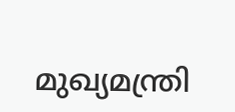മുഖ്യമന്ത്രി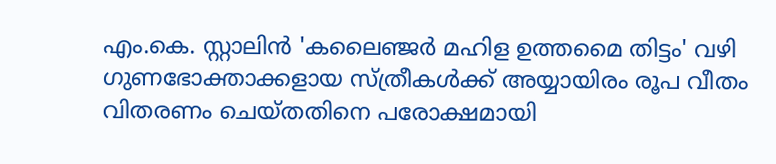എം.കെ. സ്റ്റാലിന്‍ 'കലൈഞ്ജര്‍ മഹിള ഉത്തമൈ തിട്ടം' വഴി ഗുണഭോക്താക്കളായ സ്ത്രീകള്‍ക്ക് അയ്യായിരം രൂപ വീതം വിതരണം ചെയ്തതിനെ പരോക്ഷമായി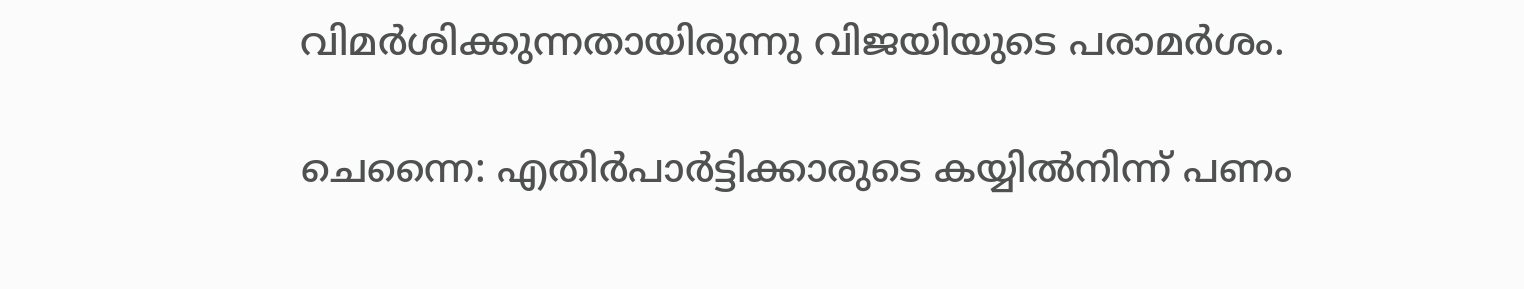വിമര്‍ശിക്കുന്നതായിരുന്നു വിജയിയുടെ പരാമര്‍ശം.

ചെന്നൈ: എതിര്‍പാര്‍ട്ടിക്കാരുടെ കയ്യില്‍നിന്ന് പണം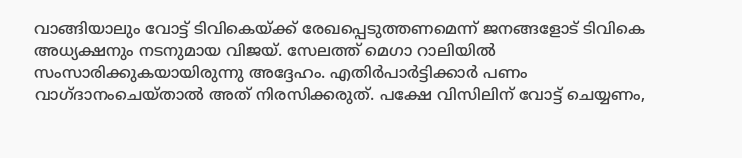വാങ്ങിയാലും വോട്ട് ടിവികെയ്ക്ക് രേഖപ്പെടുത്തണമെന്ന് ജനങ്ങളോട് ടിവികെ അധ്യക്ഷനും നടനുമായ വിജയ്. സേലത്ത് മെഗാ റാലിയില്‍ സംസാരിക്കുകയായിരുന്നു അദ്ദേഹം. എതിര്‍പാര്‍ട്ടിക്കാര്‍ പണം വാഗ്ദാനംചെയ്താല്‍ അത് നിരസിക്കരുത്. പക്ഷേ വിസിലിന് വോട്ട് ചെയ്യണം,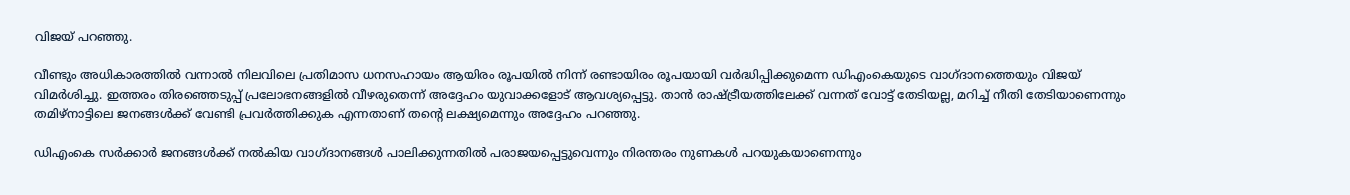വിജയ് പറഞ്ഞു.

വീണ്ടും അധികാരത്തില്‍ വന്നാല്‍ നിലവിലെ പ്രതിമാസ ധനസഹായം ആയിരം രൂപയില്‍ നിന്ന് രണ്ടായിരം രൂപയായി വര്‍ദ്ധിപ്പിക്കുമെന്ന ഡിഎംകെയുടെ വാഗ്ദാനത്തെയും വിജയ് വിമര്‍ശിച്ചു. ഇത്തരം തിരഞ്ഞെടുപ്പ് പ്രലോഭനങ്ങളില്‍ വീഴരുതെന്ന് അദ്ദേഹം യുവാക്കളോട് ആവശ്യപ്പെട്ടു. താന്‍ രാഷ്ട്രീയത്തിലേക്ക് വന്നത് വോട്ട് തേടിയല്ല, മറിച്ച് നീതി തേടിയാണെന്നും തമിഴ്നാട്ടിലെ ജനങ്ങള്‍ക്ക് വേണ്ടി പ്രവര്‍ത്തിക്കുക എന്നതാണ് തന്റെ ലക്ഷ്യമെന്നും അദ്ദേഹം പറഞ്ഞു.

ഡിഎംകെ സര്‍ക്കാര്‍ ജനങ്ങള്‍ക്ക് നല്‍കിയ വാഗ്ദാനങ്ങള്‍ പാലിക്കുന്നതില്‍ പരാജയപ്പെട്ടുവെന്നും നിരന്തരം നുണകള്‍ പറയുകയാണെന്നും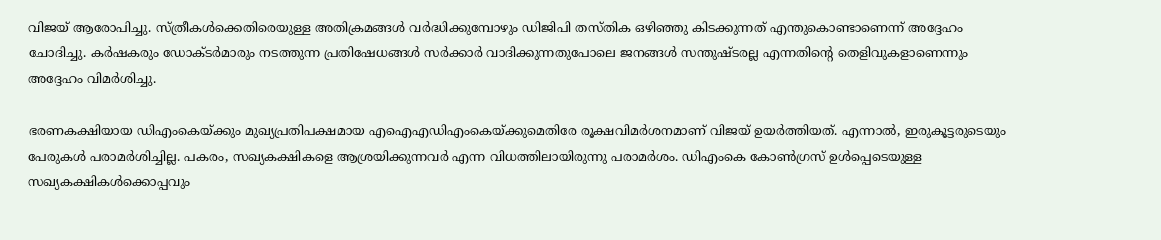വിജയ് ആരോപിച്ചു. സ്ത്രീകള്‍ക്കെതിരെയുള്ള അതിക്രമങ്ങള്‍ വര്‍ദ്ധിക്കുമ്പോഴും ഡിജിപി തസ്തിക ഒഴിഞ്ഞു കിടക്കുന്നത് എന്തുകൊണ്ടാണെന്ന് അദ്ദേഹം ചോദിച്ചു. കര്‍ഷകരും ഡോക്ടര്‍മാരും നടത്തുന്ന പ്രതിഷേധങ്ങള്‍ സര്‍ക്കാര്‍ വാദിക്കുന്നതുപോലെ ജനങ്ങള്‍ സന്തുഷ്ടരല്ല എന്നതിന്റെ തെളിവുകളാണെന്നും അദ്ദേഹം വിമര്‍ശിച്ചു.

ഭരണകക്ഷിയായ ഡിഎംകെയ്ക്കും മുഖ്യപ്രതിപക്ഷമായ എഐഎഡിഎംകെയ്ക്കുമെതിരേ രൂക്ഷവിമര്‍ശനമാണ് വിജയ് ഉയര്‍ത്തിയത്. എന്നാല്‍, ഇരുകൂട്ടരുടെയും പേരുകള്‍ പരാമര്‍ശിച്ചില്ല. പകരം, സഖ്യകക്ഷികളെ ആശ്രയിക്കുന്നവര്‍ എന്ന വിധത്തിലായിരുന്നു പരാമര്‍ശം. ഡിഎംകെ കോണ്‍ഗ്രസ് ഉള്‍പ്പെടെയുള്ള സഖ്യകക്ഷികള്‍ക്കൊപ്പവും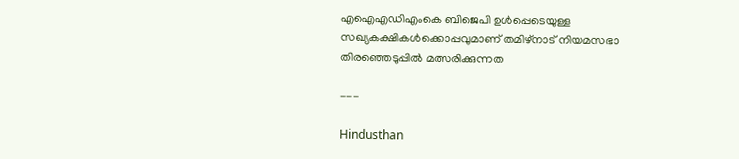എഐഎഡിഎംകെ ബിജെപി ഉള്‍പ്പെടെയുള്ള സഖ്യകക്ഷികള്‍ക്കൊപ്പവുമാണ് തമിഴ്നാട് നിയമസഭാ തിരഞ്ഞെടുപ്പില്‍ മത്സരിക്കുന്നത

---

Hindusthan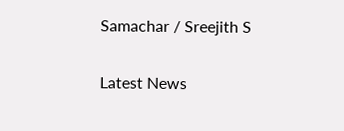Samachar / Sreejith S


Latest News